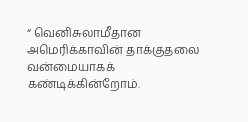“ வெனிசுலாமீதான அமெரிக்காவின் தாக்குதலை வன்மையாகக் கண்டிக்கின்றோம்.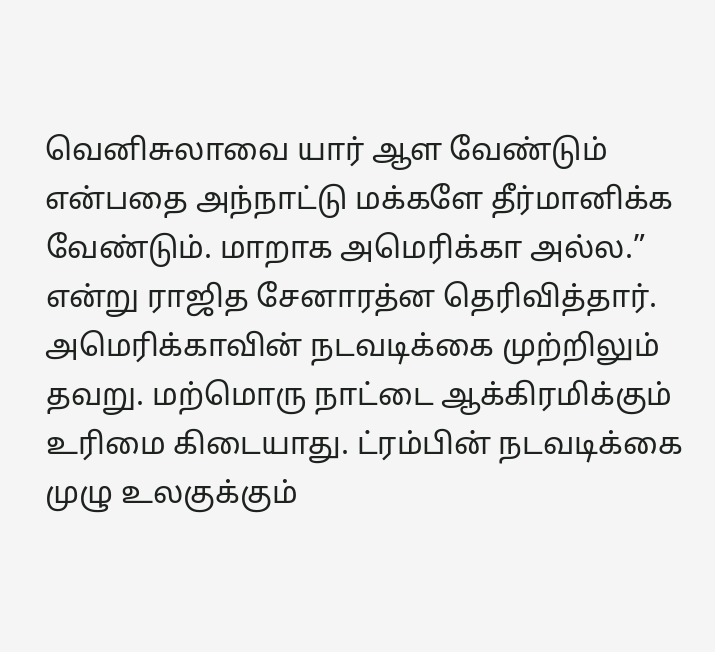வெனிசுலாவை யார் ஆள வேண்டும் என்பதை அந்நாட்டு மக்களே தீர்மானிக்க வேண்டும். மாறாக அமெரிக்கா அல்ல.” என்று ராஜித சேனாரத்ன தெரிவித்தார்.
அமெரிக்காவின் நடவடிக்கை முற்றிலும் தவறு. மற்மொரு நாட்டை ஆக்கிரமிக்கும் உரிமை கிடையாது. ட்ரம்பின் நடவடிக்கை முழு உலகுக்கும்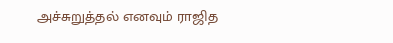அச்சுறுத்தல் எனவும் ராஜித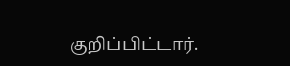குறிப்பிட்டார்.